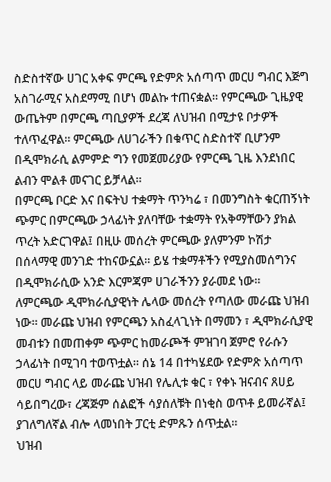ስድስተኛው ሀገር አቀፍ ምርጫ የድምጽ አሰጣጥ መርሀ ግብር እጅግ አስገራሚና አስደማሚ በሆነ መልኩ ተጠናቋል። የምርጫው ጊዜያዊ ውጤትም በምርጫ ጣቢያዎች ደረጃ ለህዝብ በሚታዩ ቦታዎች ተለጥፈዋል። ምርጫው ለሀገራችን በቁጥር ስድስተኛ ቢሆንም በዲሞክራሲ ልምምድ ግን የመጀመሪያው የምርጫ ጊዜ እንደነበር ልብን ሞልቶ መናገር ይቻላል።
በምርጫ ቦርድ እና በፍትህ ተቋማት ጥንካሬ ፣ በመንግስት ቁርጠኝነት ጭምር በምርጫው ኃላፊነት ያለባቸው ተቋማት የአቅማቸውን ያክል ጥረት አድርገዋል፤ በዚሁ መሰረት ምርጫው ያለምንም ኮሽታ በሰላማዊ መንገድ ተከናውኗል። ይሄ ተቋማቶችን የሚያስመሰግንና በዲሞክራሲው አንድ እርምጃም ሀገራችንን ያራመደ ነው።
ለምርጫው ዲሞክራሲያዊነት ሌላው መሰረት የጣለው መራጩ ህዝብ ነው። መራጩ ህዝብ የምርጫን አስፈላጊነት በማመን ፣ ዲሞክራሲያዊ መብቱን በመጠቀም ጭምር ከመራጮች ምዝገባ ጀምሮ የራሱን ኃላፊነት በሚገባ ተወጥቷል። ሰኔ 14 በተካሄደው የድምጽ አሰጣጥ መርሀ ግብር ላይ መራጩ ህዝብ የሌሊቱ ቁር ፣ የቀኑ ዝናብና ጸሀይ ሳይበግረው፣ ረጃጅም ሰልፎች ሳያሰለቹት በነቂስ ወጥቶ ይመራኛል፤ ያገለግለኛል ብሎ ላመነበት ፓርቲ ድምጹን ሰጥቷል።
ህዝብ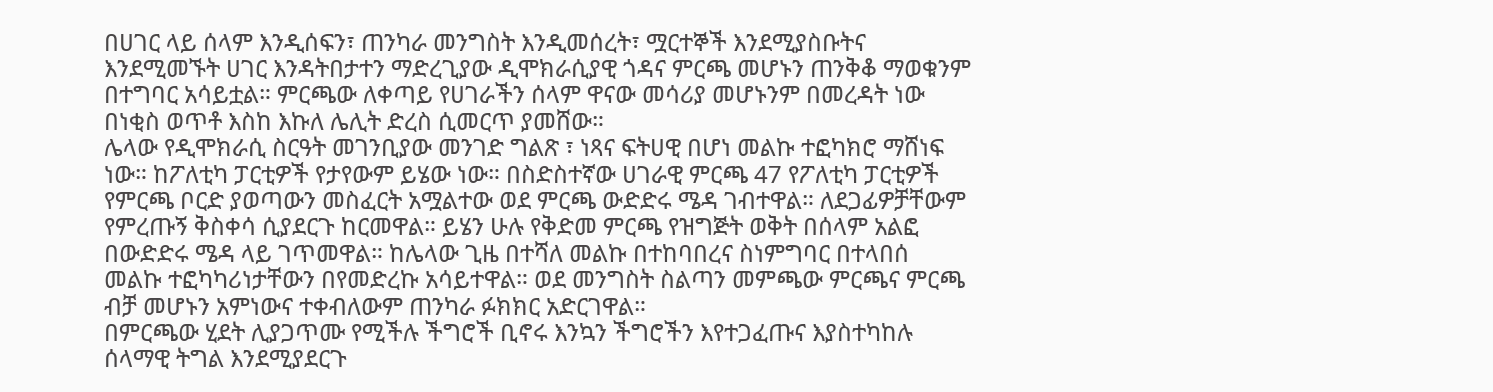በሀገር ላይ ሰላም እንዲሰፍን፣ ጠንካራ መንግስት እንዲመሰረት፣ ሟርተኞች እንደሚያስቡትና እንደሚመኙት ሀገር እንዳትበታተን ማድረጊያው ዲሞክራሲያዊ ጎዳና ምርጫ መሆኑን ጠንቅቆ ማወቁንም በተግባር አሳይቷል። ምርጫው ለቀጣይ የሀገራችን ሰላም ዋናው መሳሪያ መሆኑንም በመረዳት ነው በነቂስ ወጥቶ እስከ እኩለ ሌሊት ድረስ ሲመርጥ ያመሸው።
ሌላው የዲሞክራሲ ስርዓት መገንቢያው መንገድ ግልጽ ፣ ነጻና ፍትሀዊ በሆነ መልኩ ተፎካክሮ ማሸነፍ ነው። ከፖለቲካ ፓርቲዎች የታየውም ይሄው ነው። በስድስተኛው ሀገራዊ ምርጫ 47 የፖለቲካ ፓርቲዎች የምርጫ ቦርድ ያወጣውን መስፈርት አሟልተው ወደ ምርጫ ውድድሩ ሜዳ ገብተዋል። ለደጋፊዎቻቸውም የምረጡኝ ቅስቀሳ ሲያደርጉ ከርመዋል። ይሄን ሁሉ የቅድመ ምርጫ የዝግጅት ወቅት በሰላም አልፎ በውድድሩ ሜዳ ላይ ገጥመዋል። ከሌላው ጊዜ በተሻለ መልኩ በተከባበረና ስነምግባር በተላበሰ መልኩ ተፎካካሪነታቸውን በየመድረኩ አሳይተዋል። ወደ መንግስት ስልጣን መምጫው ምርጫና ምርጫ ብቻ መሆኑን አምነውና ተቀብለውም ጠንካራ ፉክክር አድርገዋል።
በምርጫው ሂደት ሊያጋጥሙ የሚችሉ ችግሮች ቢኖሩ እንኳን ችግሮችን እየተጋፈጡና እያስተካከሉ ሰላማዊ ትግል እንደሚያደርጉ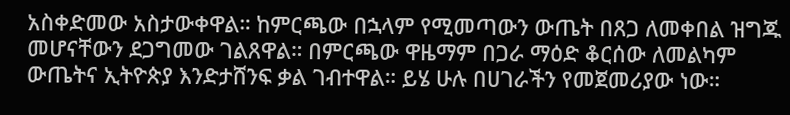አስቀድመው አስታውቀዋል። ከምርጫው በኋላም የሚመጣውን ውጤት በጸጋ ለመቀበል ዝግጁ መሆናቸውን ደጋግመው ገልጸዋል። በምርጫው ዋዜማም በጋራ ማዕድ ቆርሰው ለመልካም ውጤትና ኢትዮጵያ እንድታሸንፍ ቃል ገብተዋል። ይሄ ሁሉ በሀገራችን የመጀመሪያው ነው።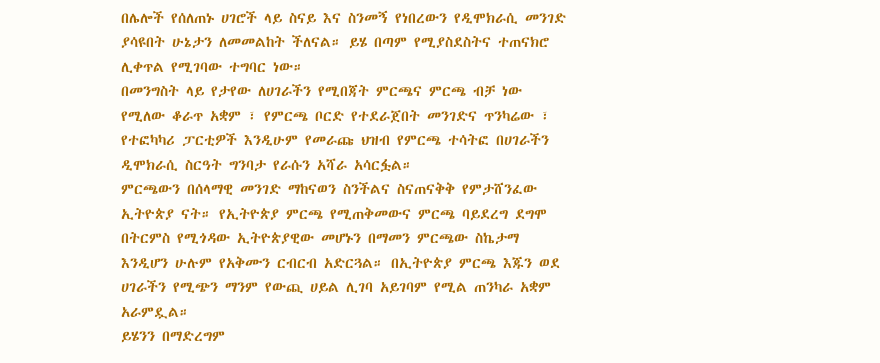በሌሎች የሰለጠኑ ሀገሮች ላይ ስናይ እና ስንመኝ የነበረውን የዲሞክራሲ መንገድ ያሳዩበት ሁኔታን ለመመልከት ችለናል። ይሄ በጣም የሚያስደስትና ተጠናክሮ ሊቀጥል የሚገባው ተግባር ነው።
በመንግስት ላይ የታየው ለሀገራችን የሚበጃት ምርጫና ምርጫ ብቻ ነው የሚለው ቆራጥ አቋም ፣ የምርጫ ቦርድ የተደራጀበት መንገድና ጥንካሬው ፣ የተፎካካሪ ፓርቲዎች እንዲሁም የመራጩ ህዝብ የምርጫ ተሳትፎ በሀገራችን ዲሞክራሲ ስርዓት ግንባታ የራሱን አሻራ አሳርፏል።
ምርጫውን በሰላማዊ መንገድ ማከናወን ስንችልና ስናጠናቅቅ የምታሸንፈው ኢትዮጵያ ናት። የኢትዮጵያ ምርጫ የሚጠቅመውና ምርጫ ባይደረግ ደግሞ በትርምስ የሚጎዳው ኢትዮጵያዊው መሆኑን በማመን ምርጫው ስኬታማ እንዲሆን ሁሉም የአቅሙን ርብርብ አድርጓል። በኢትዮጵያ ምርጫ እጁን ወደ ሀገራችን የሚጭን ማንም የውጪ ሀይል ሊገባ አይገባም የሚል ጠንካራ አቋም አራምዷል።
ይሄንን በማድረግም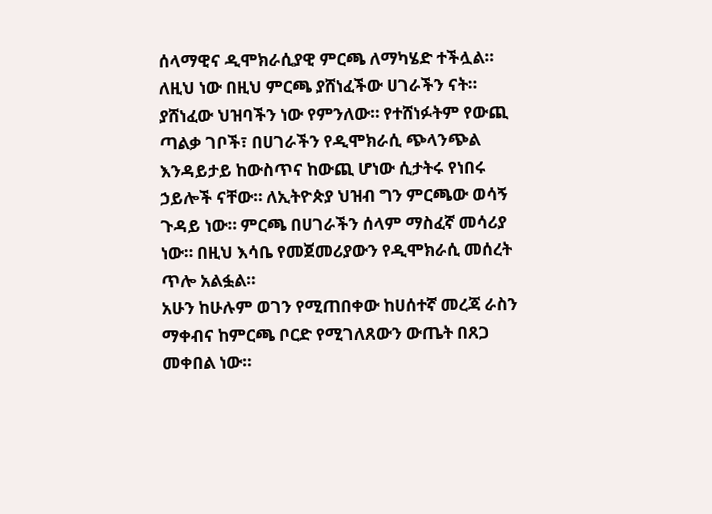ሰላማዊና ዲሞክራሲያዊ ምርጫ ለማካሄድ ተችሏል። ለዚህ ነው በዚህ ምርጫ ያሸነፈችው ሀገራችን ናት። ያሸነፈው ህዝባችን ነው የምንለው። የተሸነፉትም የውጪ ጣልቃ ገቦች፣ በሀገራችን የዲሞክራሲ ጭላንጭል እንዳይታይ ከውስጥና ከውጪ ሆነው ሲታትሩ የነበሩ ኃይሎች ናቸው። ለኢትዮጵያ ህዝብ ግን ምርጫው ወሳኝ ጉዳይ ነው። ምርጫ በሀገራችን ሰላም ማስፈኛ መሳሪያ ነው። በዚህ እሳቤ የመጀመሪያውን የዲሞክራሲ መሰረት ጥሎ አልፏል።
አሁን ከሁሉም ወገን የሚጠበቀው ከሀሰተኛ መረጃ ራስን ማቀብና ከምርጫ ቦርድ የሚገለጸውን ውጤት በጸጋ መቀበል ነው።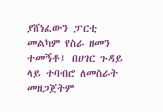ያሸነፈውን ፓርቲ መልካም የስራ ዘመን ተመኝቶ፤ በሀገር ጉዳይ ላይ ተባብሮ ለመስራት መዘጋጀትም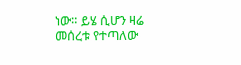ነው። ይሄ ሲሆን ዛሬ መሰረቱ የተጣለው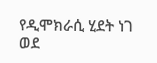የዲሞክራሲ ሂደት ነገ ወደ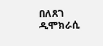በለጸገ ዲሞክራሲ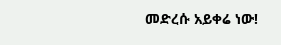መድረሱ አይቀሬ ነው!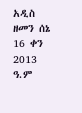አዲስ ዘመን ሰኔ 16 ቀን 2013 ዓ.ም